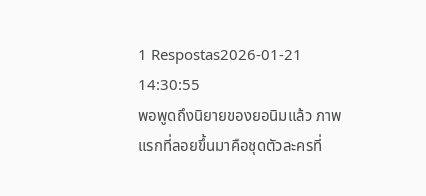1 Respostas2026-01-21 14:30:55
พอพูดถึงนิยายของยอนิมแล้ว ภาพแรกที่ลอยขึ้นมาคือชุดตัวละครที่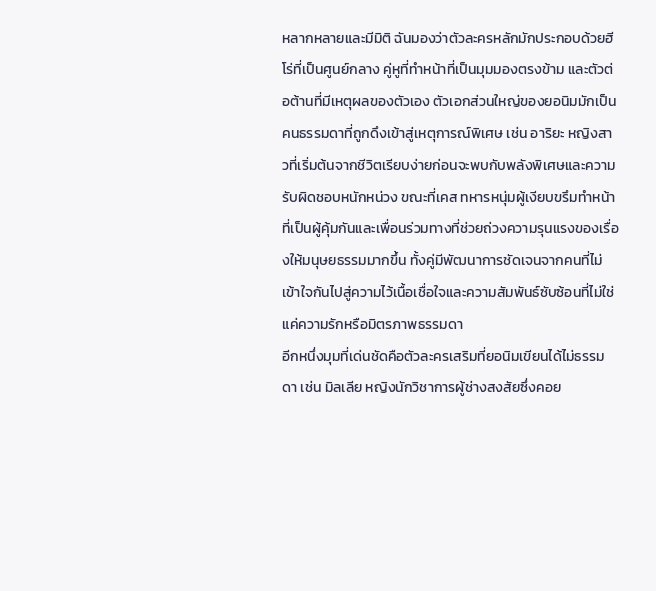หลากหลายและมีมิติ ฉันมองว่าตัวละครหลักมักประกอบด้วยฮีโร่ที่เป็นศูนย์กลาง คู่หูที่ทำหน้าที่เป็นมุมมองตรงข้าม และตัวต่อต้านที่มีเหตุผลของตัวเอง ตัวเอกส่วนใหญ่ของยอนิมมักเป็นคนธรรมดาที่ถูกดึงเข้าสู่เหตุการณ์พิเศษ เช่น อาริยะ หญิงสาวที่เริ่มต้นจากชีวิตเรียบง่ายก่อนจะพบกับพลังพิเศษและความรับผิดชอบหนักหน่วง ขณะที่เคส ทหารหนุ่มผู้เงียบขรึมทำหน้าที่เป็นผู้คุ้มกันและเพื่อนร่วมทางที่ช่วยถ่วงความรุนแรงของเรื่องให้มนุษยธรรมมากขึ้น ทั้งคู่มีพัฒนาการชัดเจนจากคนที่ไม่เข้าใจกันไปสู่ความไว้เนื้อเชื่อใจและความสัมพันธ์ซับซ้อนที่ไม่ใช่แค่ความรักหรือมิตรภาพธรรมดา
อีกหนึ่งมุมที่เด่นชัดคือตัวละครเสริมที่ยอนิมเขียนได้ไม่ธรรมดา เช่น มิลเลีย หญิงนักวิชาการผู้ช่างสงสัยซึ่งคอย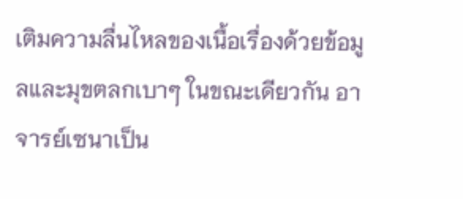เติมความลื่นไหลของเนื้อเรื่องด้วยข้อมูลและมุขตลกเบาๆ ในขณะเดียวกัน อาจารย์เซนาเป็น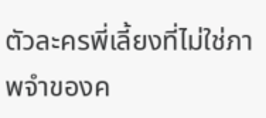ตัวละครพี่เลี้ยงที่ไม่ใช่ภาพจำของค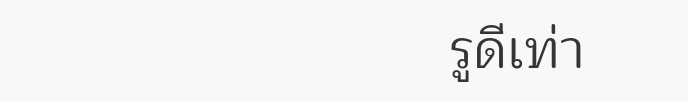รูดีเท่า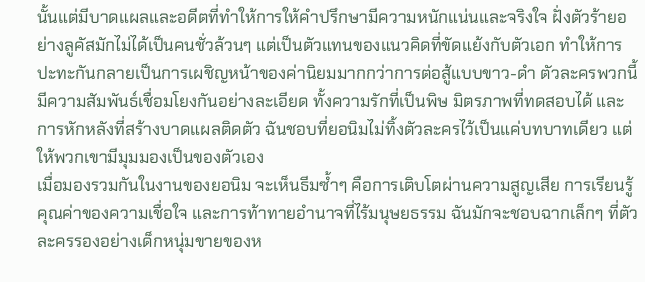นั้นแต่มีบาดแผลและอดีตที่ทำให้การให้คำปรึกษามีความหนักแน่นและจริงใจ ฝั่งตัวร้ายอย่างลูคัสมักไม่ได้เป็นคนชั่วล้วนๆ แต่เป็นตัวแทนของแนวคิดที่ขัดแย้งกับตัวเอก ทำให้การปะทะกันกลายเป็นการเผชิญหน้าของค่านิยมมากกว่าการต่อสู้แบบขาว-ดำ ตัวละครพวกนี้มีความสัมพันธ์เชื่อมโยงกันอย่างละเอียด ทั้งความรักที่เป็นพิษ มิตรภาพที่ทดสอบได้ และการหักหลังที่สร้างบาดแผลติดตัว ฉันชอบที่ยอนิมไม่ทิ้งตัวละครไว้เป็นแค่บทบาทเดียว แต่ให้พวกเขามีมุมมองเป็นของตัวเอง
เมื่อมองรวมกันในงานของยอนิม จะเห็นธีมซ้ำๆ คือการเติบโตผ่านความสูญเสีย การเรียนรู้คุณค่าของความเชื่อใจ และการท้าทายอำนาจที่ไร้มนุษยธรรม ฉันมักจะชอบฉากเล็กๆ ที่ตัวละครรองอย่างเด็กหนุ่มขายของห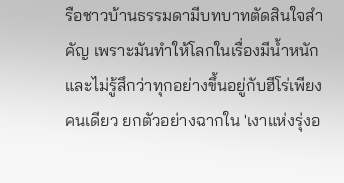รือชาวบ้านธรรมดามีบทบาทตัดสินใจสำคัญ เพราะมันทำให้โลกในเรื่องมีน้ำหนักและไม่รู้สึกว่าทุกอย่างขึ้นอยู่กับฮีโร่เพียงคนเดียว ยกตัวอย่างฉากใน 'เงาแห่งรุ่งอ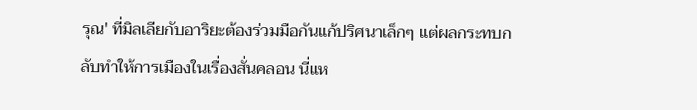รุณ' ที่มิลเลียกับอาริยะต้องร่วมมือกันแก้ปริศนาเล็กๆ แต่ผลกระทบกลับทำให้การเมืองในเรื่องสั่นคลอน นี่แห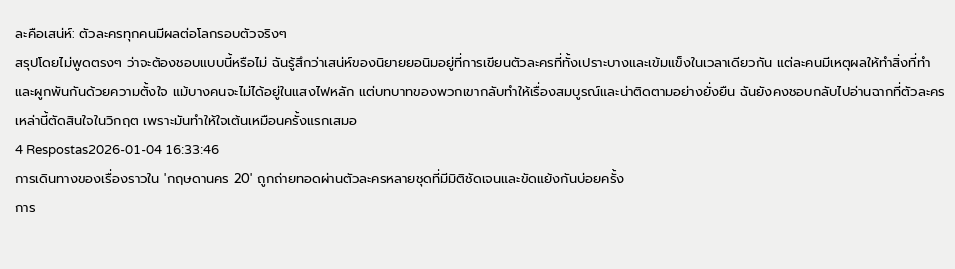ละคือเสน่ห์: ตัวละครทุกคนมีผลต่อโลกรอบตัวจริงๆ
สรุปโดยไม่พูดตรงๆ ว่าจะต้องชอบแบบนี้หรือไม่ ฉันรู้สึกว่าเสน่ห์ของนิยายยอนิมอยู่ที่การเขียนตัวละครที่ทั้งเปราะบางและเข้มแข็งในเวลาเดียวกัน แต่ละคนมีเหตุผลให้ทำสิ่งที่ทำ และผูกพันกันด้วยความตั้งใจ แม้บางคนจะไม่ได้อยู่ในแสงไฟหลัก แต่บทบาทของพวกเขากลับทำให้เรื่องสมบูรณ์และน่าติดตามอย่างยั่งยืน ฉันยังคงชอบกลับไปอ่านฉากที่ตัวละครเหล่านี้ตัดสินใจในวิกฤต เพราะมันทำให้ใจเต้นเหมือนครั้งแรกเสมอ
4 Respostas2026-01-04 16:33:46
การเดินทางของเรื่องราวใน 'กฤษดานคร 20' ถูกถ่ายทอดผ่านตัวละครหลายชุดที่มีมิติชัดเจนและขัดแย้งกันบ่อยครั้ง
การ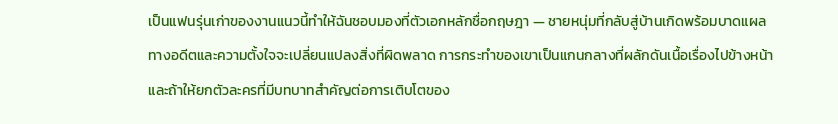เป็นแฟนรุ่นเก่าของงานแนวนี้ทำให้ฉันชอบมองที่ตัวเอกหลักชื่อกฤษฎา — ชายหนุ่มที่กลับสู่บ้านเกิดพร้อมบาดแผลทางอดีตและความตั้งใจจะเปลี่ยนแปลงสิ่งที่ผิดพลาด การกระทำของเขาเป็นแกนกลางที่ผลักดันเนื้อเรื่องไปข้างหน้า และถ้าให้ยกตัวละครที่มีบทบาทสำคัญต่อการเติบโตของ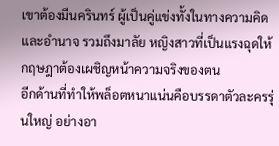เขาต้องมีนครินทร์ ผู้เป็นคู่แข่งทั้งในทางความคิดและอำนาจ รวมถึงมาลัย หญิงสาวที่เป็นแรงฉุดให้กฤษฎาต้องเผชิญหน้าความจริงของตน
อีกด้านที่ทำให้พล็อตหนาแน่นคือบรรดาตัวละครรุ่นใหญ่ อย่างอา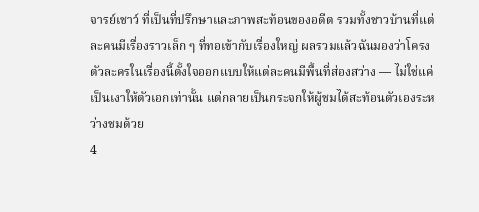จารย์เชาว์ ที่เป็นที่ปรึกษาและภาพสะท้อนของอดีต รวมทั้งชาวบ้านที่แต่ละคนมีเรื่องราวเล็ก ๆ ที่ทอเข้ากับเรื่องใหญ่ ผลรวมแล้วฉันมองว่าโครงตัวละครในเรื่องนี้ตั้งใจออกแบบให้แต่ละคนมีพื้นที่ส่องสว่าง — ไม่ใช่แค่เป็นเงาให้ตัวเอกเท่านั้น แต่กลายเป็นกระจกให้ผู้ชมได้สะท้อนตัวเองระหว่างชมด้วย
4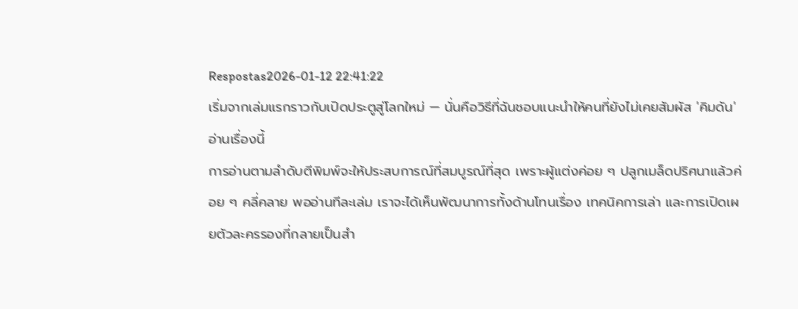Respostas2026-01-12 22:41:22
เริ่มจากเล่มแรกราวกับเปิดประตูสู่โลกใหม่ — นั่นคือวิธีที่ฉันชอบแนะนำให้คนที่ยังไม่เคยสัมผัส 'คิมดัน' อ่านเรื่องนี้
การอ่านตามลำดับตีพิมพ์จะให้ประสบการณ์ที่สมบูรณ์ที่สุด เพราะผู้แต่งค่อย ๆ ปลูกเมล็ดปริศนาแล้วค่อย ๆ คลี่คลาย พออ่านทีละเล่ม เราจะได้เห็นพัฒนาการทั้งด้านโทนเรื่อง เทคนิคการเล่า และการเปิดเผยตัวละครรองที่กลายเป็นสำ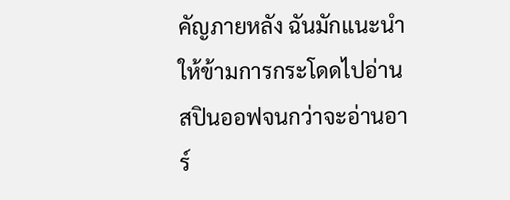คัญภายหลัง ฉันมักแนะนำให้ข้ามการกระโดดไปอ่านสปินออฟจนกว่าจะอ่านอาร์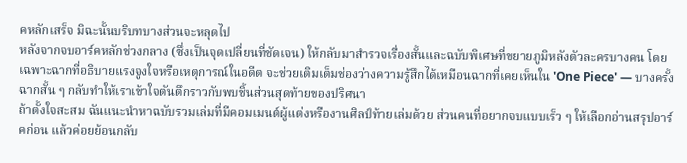คหลักเสร็จ มิฉะนั้นบริบทบางส่วนจะหลุดไป
หลังจากจบอาร์คหลักช่วงกลาง (ซึ่งเป็นจุดเปลี่ยนที่ชัดเจน) ให้กลับมาสำรวจเรื่องสั้นและฉบับพิเศษที่ขยายภูมิหลังตัวละครบางคน โดยเฉพาะฉากที่อธิบายแรงจูงใจหรือเหตุการณ์ในอดีต จะช่วยเติมเต็มช่องว่างความรู้สึกได้เหมือนฉากที่เคยเห็นใน 'One Piece' — บางครั้งฉากสั้น ๆ กลับทำให้เราเข้าใจตันตึกราวกับพบชิ้นส่วนสุดท้ายของปริศนา
ถ้าตั้งใจสะสม ฉันแนะนำหาฉบับรวมเล่มที่มีคอมเมนต์ผู้แต่งหรืองานศิลป์ท้ายเล่มด้วย ส่วนคนที่อยากจบแบบเร็ว ๆ ให้เลือกอ่านสรุปอาร์คก่อน แล้วค่อยย้อนกลับ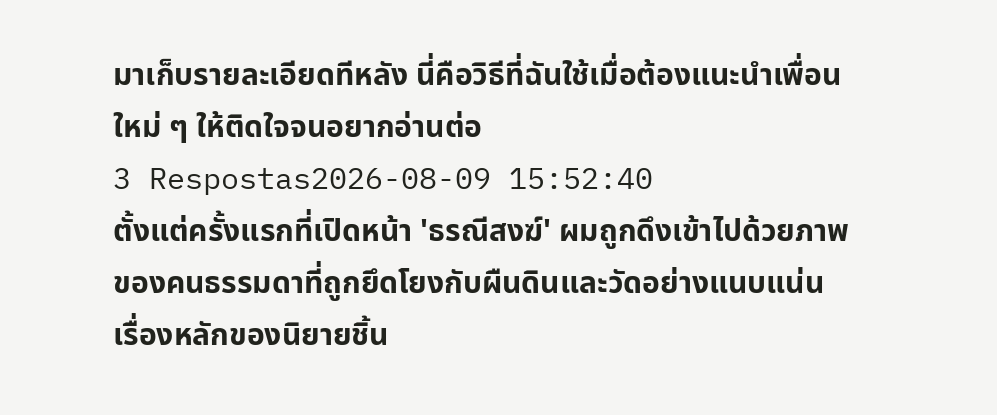มาเก็บรายละเอียดทีหลัง นี่คือวิธีที่ฉันใช้เมื่อต้องแนะนำเพื่อนใหม่ ๆ ให้ติดใจจนอยากอ่านต่อ
3 Respostas2026-08-09 15:52:40
ตั้งแต่ครั้งแรกที่เปิดหน้า 'ธรณีสงฆ์' ผมถูกดึงเข้าไปด้วยภาพของคนธรรมดาที่ถูกยึดโยงกับผืนดินและวัดอย่างแนบแน่น เรื่องหลักของนิยายชิ้น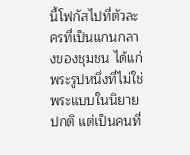นี้โฟกัสไปที่ตัวละครที่เป็นแกนกลางของชุมชน ได้แก่พระรูปหนึ่งที่ไม่ใช่พระแบบในนิยายปกติ แต่เป็นคนที่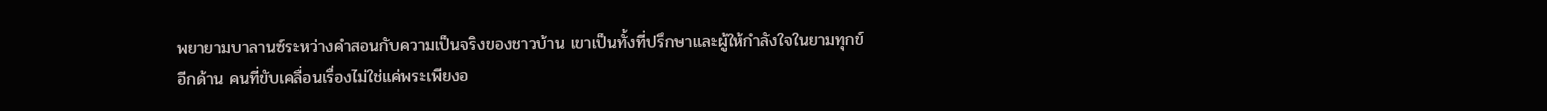พยายามบาลานซ์ระหว่างคำสอนกับความเป็นจริงของชาวบ้าน เขาเป็นทั้งที่ปรึกษาและผู้ให้กำลังใจในยามทุกข์
อีกด้าน คนที่ขับเคลื่อนเรื่องไม่ใช่แค่พระเพียงอ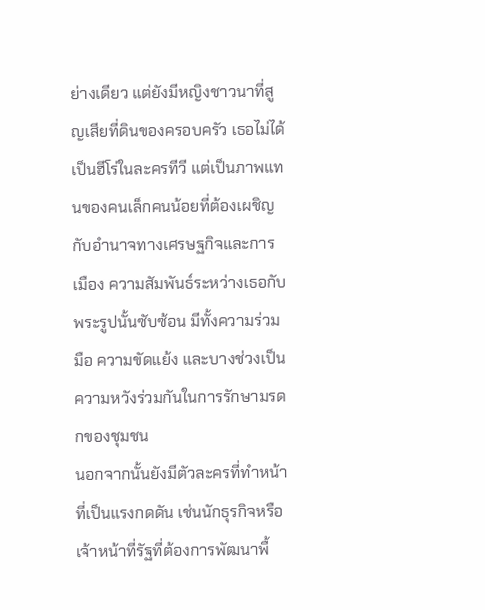ย่างเดียว แต่ยังมีหญิงชาวนาที่สูญเสียที่ดินของครอบครัว เธอไม่ได้เป็นฮีโร่ในละครทีวี แต่เป็นภาพแทนของคนเล็กคนน้อยที่ต้องเผชิญกับอำนาจทางเศรษฐกิจและการเมือง ความสัมพันธ์ระหว่างเธอกับพระรูปนั้นซับซ้อน มีทั้งความร่วมมือ ความขัดแย้ง และบางช่วงเป็นความหวังร่วมกันในการรักษามรดกของชุมชน
นอกจากนั้นยังมีตัวละครที่ทำหน้าที่เป็นแรงกดดัน เช่นนักธุรกิจหรือเจ้าหน้าที่รัฐที่ต้องการพัฒนาพื้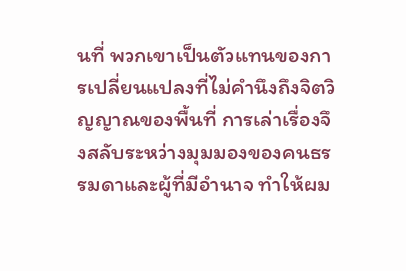นที่ พวกเขาเป็นตัวแทนของการเปลี่ยนแปลงที่ไม่คำนึงถึงจิตวิญญาณของพื้นที่ การเล่าเรื่องจึงสลับระหว่างมุมมองของคนธรรมดาและผู้ที่มีอำนาจ ทำให้ผม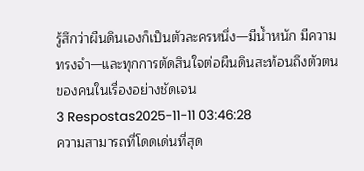รู้สึกว่าผืนดินเองก็เป็นตัวละครหนึ่ง—มีน้ำหนัก มีความทรงจำ—และทุกการตัดสินใจต่อผืนดินสะท้อนถึงตัวตนของคนในเรื่องอย่างชัดเจน
3 Respostas2025-11-11 03:46:28
ความสามารถที่โดดเด่นที่สุด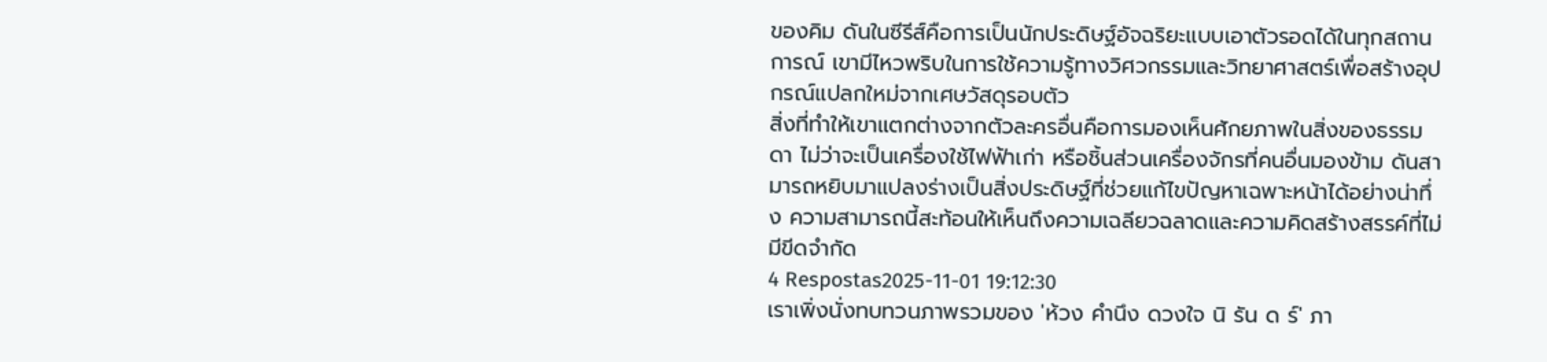ของคิม ดันในซีรีส์คือการเป็นนักประดิษฐ์อัจฉริยะแบบเอาตัวรอดได้ในทุกสถานการณ์ เขามีไหวพริบในการใช้ความรู้ทางวิศวกรรมและวิทยาศาสตร์เพื่อสร้างอุปกรณ์แปลกใหม่จากเศษวัสดุรอบตัว
สิ่งที่ทำให้เขาแตกต่างจากตัวละครอื่นคือการมองเห็นศักยภาพในสิ่งของธรรมดา ไม่ว่าจะเป็นเครื่องใช้ไฟฟ้าเก่า หรือชิ้นส่วนเครื่องจักรที่คนอื่นมองข้าม ดันสามารถหยิบมาแปลงร่างเป็นสิ่งประดิษฐ์ที่ช่วยแก้ไขปัญหาเฉพาะหน้าได้อย่างน่าทึ่ง ความสามารถนี้สะท้อนให้เห็นถึงความเฉลียวฉลาดและความคิดสร้างสรรค์ที่ไม่มีขีดจำกัด
4 Respostas2025-11-01 19:12:30
เราเพิ่งนั่งทบทวนภาพรวมของ 'ห้วง คํานึง ดวงใจ นิ รัน ด ร์' ภา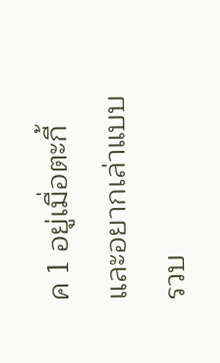ค 1 อยู่เมื่อตะกี้ และอยากเล่าแบบรวบ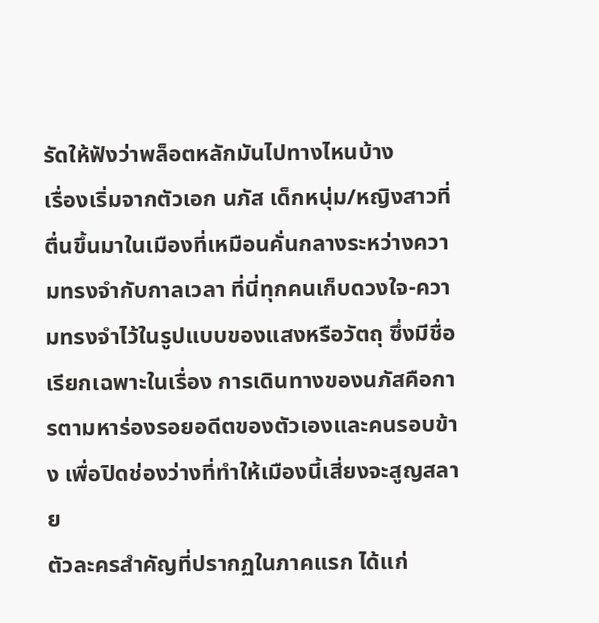รัดให้ฟังว่าพล็อตหลักมันไปทางไหนบ้าง
เรื่องเริ่มจากตัวเอก นภัส เด็กหนุ่ม/หญิงสาวที่ตื่นขึ้นมาในเมืองที่เหมือนคั่นกลางระหว่างความทรงจำกับกาลเวลา ที่นี่ทุกคนเก็บดวงใจ-ความทรงจำไว้ในรูปแบบของแสงหรือวัตถุ ซึ่งมีชื่อเรียกเฉพาะในเรื่อง การเดินทางของนภัสคือการตามหาร่องรอยอดีตของตัวเองและคนรอบข้าง เพื่อปิดช่องว่างที่ทำให้เมืองนี้เสี่ยงจะสูญสลาย
ตัวละครสำคัญที่ปรากฏในภาคแรก ได้แก่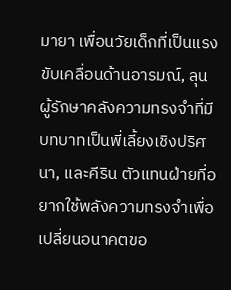มายา เพื่อนวัยเด็กที่เป็นแรงขับเคลื่อนด้านอารมณ์, ลุน ผู้รักษาคลังความทรงจำที่มีบทบาทเป็นพี่เลี้ยงเชิงปริศนา, และคีริน ตัวแทนฝ่ายที่อยากใช้พลังความทรงจำเพื่อเปลี่ยนอนาคตขอ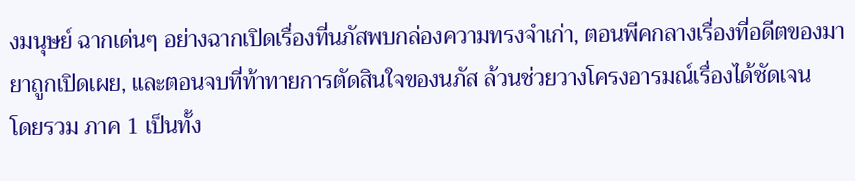งมนุษย์ ฉากเด่นๆ อย่างฉากเปิดเรื่องที่นภัสพบกล่องความทรงจำเก่า, ตอนพีคกลางเรื่องที่อดีตของมายาถูกเปิดเผย, และตอนจบที่ท้าทายการตัดสินใจของนภัส ล้วนช่วยวางโครงอารมณ์เรื่องได้ชัดเจน
โดยรวม ภาค 1 เป็นทั้ง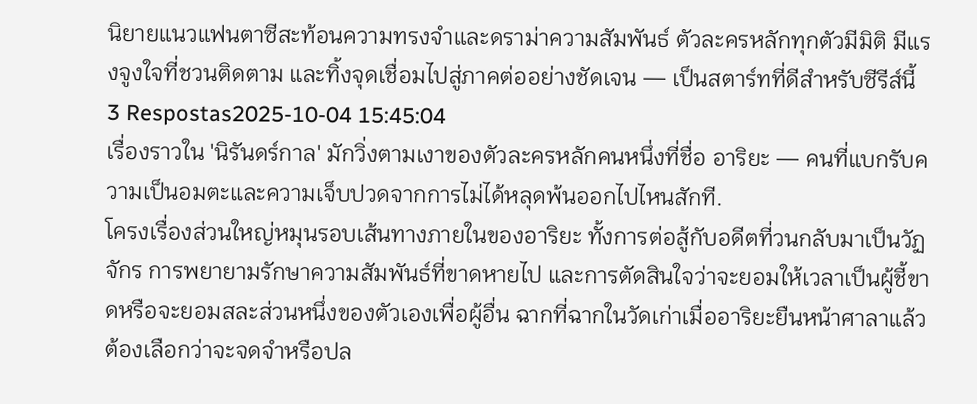นิยายแนวแฟนตาซีสะท้อนความทรงจำและดราม่าความสัมพันธ์ ตัวละครหลักทุกตัวมีมิติ มีแรงจูงใจที่ชวนติดตาม และทิ้งจุดเชื่อมไปสู่ภาคต่ออย่างชัดเจน — เป็นสตาร์ทที่ดีสำหรับซีรีส์นี้
3 Respostas2025-10-04 15:45:04
เรื่องราวใน 'นิรันดร์กาล' มักวิ่งตามเงาของตัวละครหลักคนหนึ่งที่ชื่อ อาริยะ — คนที่แบกรับความเป็นอมตะและความเจ็บปวดจากการไม่ได้หลุดพ้นออกไปไหนสักที.
โครงเรื่องส่วนใหญ่หมุนรอบเส้นทางภายในของอาริยะ ทั้งการต่อสู้กับอดีตที่วนกลับมาเป็นวัฏจักร การพยายามรักษาความสัมพันธ์ที่ขาดหายไป และการตัดสินใจว่าจะยอมให้เวลาเป็นผู้ชี้ขาดหรือจะยอมสละส่วนหนึ่งของตัวเองเพื่อผู้อื่น ฉากที่ฉากในวัดเก่าเมื่ออาริยะยืนหน้าศาลาแล้วต้องเลือกว่าจะจดจำหรือปล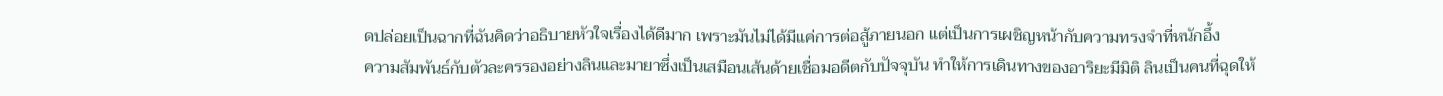ดปล่อยเป็นฉากที่ฉันคิดว่าอธิบายหัวใจเรื่องได้ดีมาก เพราะมันไม่ได้มีแค่การต่อสู้ภายนอก แต่เป็นการเผชิญหน้ากับความทรงจำที่หนักอึ้ง
ความสัมพันธ์กับตัวละครรองอย่างลินและมายาซึ่งเป็นเสมือนเส้นด้ายเชื่อมอดีตกับปัจจุบัน ทำให้การเดินทางของอาริยะมีมิติ ลินเป็นคนที่ฉุดให้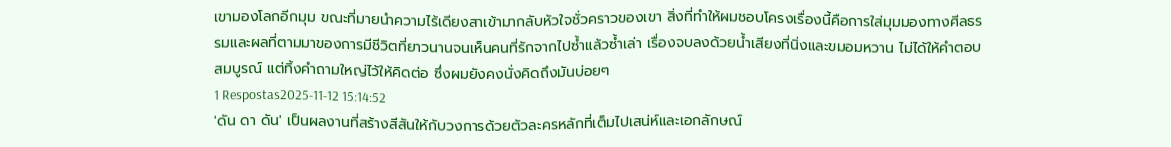เขามองโลกอีกมุม ขณะที่มายนำความไร้เดียงสาเข้ามากลับหัวใจชั่วคราวของเขา สิ่งที่ทำให้ผมชอบโครงเรื่องนี้คือการใส่มุมมองทางศีลธรรมและผลที่ตามมาของการมีชีวิตที่ยาวนานจนเห็นคนที่รักจากไปซ้ำแล้วซ้ำเล่า เรื่องจบลงด้วยน้ำเสียงที่นิ่งและขมอมหวาน ไม่ได้ให้คำตอบสมบูรณ์ แต่ทิ้งคำถามใหญ่ไว้ให้คิดต่อ ซึ่งผมยังคงนั่งคิดถึงมันบ่อยๆ
1 Respostas2025-11-12 15:14:52
'ดัน ดา ดัน' เป็นผลงานที่สร้างสีสันให้กับวงการด้วยตัวละครหลักที่เต็มไปเสน่ห์และเอกลักษณ์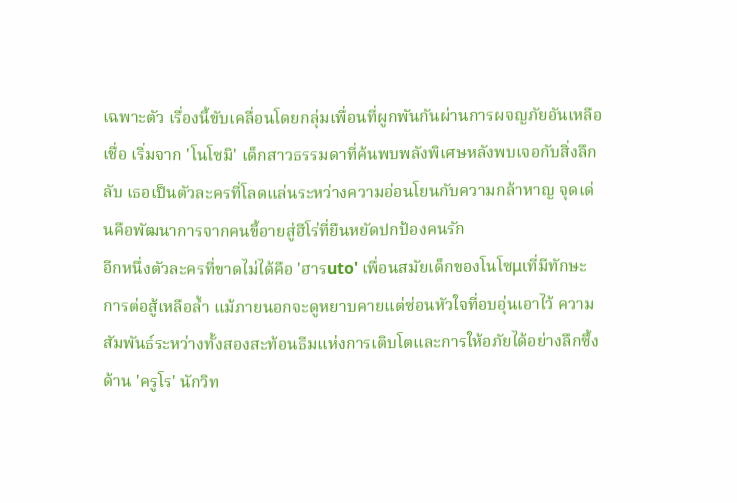เฉพาะตัว เรื่องนี้ขับเคลื่อนโดยกลุ่มเพื่อนที่ผูกพันกันผ่านการผจญภัยอันเหลือเชื่อ เริ่มจาก 'โนโซมิ' เด็กสาวธรรมดาที่ค้นพบพลังพิเศษหลังพบเจอกับสิ่งลึกลับ เธอเป็นตัวละครที่โลดแล่นระหว่างความอ่อนโยนกับความกล้าหาญ จุดเด่นคือพัฒนาการจากคนขี้อายสู่ฮีโร่ที่ยืนหยัดปกป้องคนรัก
อีกหนึ่งตัวละครที่ขาดไม่ได้คือ 'ฮารuto' เพื่อนสมัยเด็กของโนโซμιที่มีทักษะการต่อสู้เหลือล้ำ แม้ภายนอกจะดูหยาบคายแต่ซ่อนหัวใจที่อบอุ่นเอาไว้ ความสัมพันธ์ระหว่างทั้งสองสะท้อนธีมแห่งการเติบโตและการให้อภัยได้อย่างลึกซึ้ง ด้าน 'ครูโร' นักวิท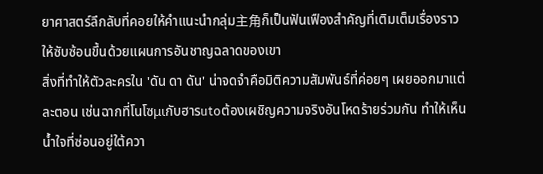ยาศาสตร์ลึกลับที่คอยให้คำแนะนำกลุ่ม主角ก็เป็นฟันเฟืองสำคัญที่เติมเต็มเรื่องราวให้ซับซ้อนขึ้นด้วยแผนการอันชาญฉลาดของเขา
สิ่งที่ทำให้ตัวละครใน 'ดัน ดา ดัน' น่าจดจำคือมิติความสัมพันธ์ที่ค่อยๆ เผยออกมาแต่ละตอน เช่นฉากที่โนโซμιกับฮารutoต้องเผชิญความจริงอันโหดร้ายร่วมกัน ทำให้เห็นน้ำใจที่ซ่อนอยู่ใต้ควา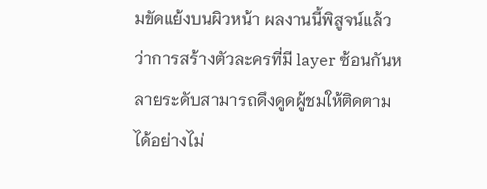มขัดแย้งบนผิวหน้า ผลงานนี้พิสูจน์แล้วว่าการสร้างตัวละครที่มี layer ซ้อนกันหลายระดับสามารถดึงดูดผู้ชมให้ติดตามได้อย่างไม่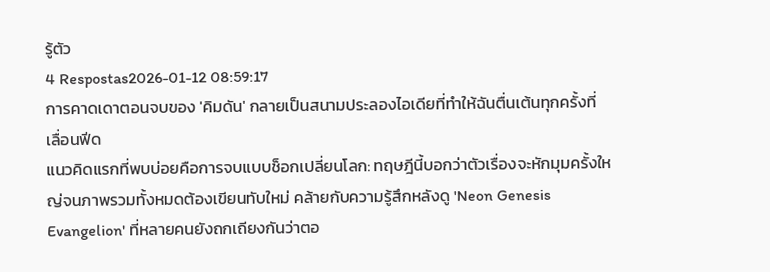รู้ตัว
4 Respostas2026-01-12 08:59:17
การคาดเดาตอนจบของ 'คิมดัน' กลายเป็นสนามประลองไอเดียที่ทำให้ฉันตื่นเต้นทุกครั้งที่เลื่อนฟีด
แนวคิดแรกที่พบบ่อยคือการจบแบบช็อกเปลี่ยนโลก: ทฤษฎีนี้บอกว่าตัวเรื่องจะหักมุมครั้งใหญ่จนภาพรวมทั้งหมดต้องเขียนทับใหม่ คล้ายกับความรู้สึกหลังดู 'Neon Genesis Evangelion' ที่หลายคนยังถกเถียงกันว่าตอ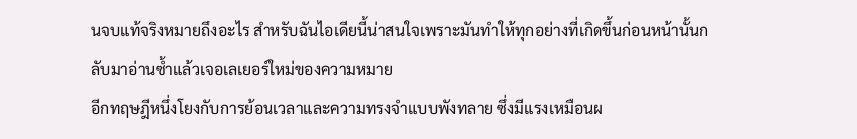นจบแท้จริงหมายถึงอะไร สำหรับฉันไอเดียนี้น่าสนใจเพราะมันทำให้ทุกอย่างที่เกิดขึ้นก่อนหน้านั้นกลับมาอ่านซ้ำแล้วเจอเลเยอร์ใหม่ของความหมาย
อีกทฤษฎีหนึ่งโยงกับการย้อนเวลาและความทรงจำแบบพังทลาย ซึ่งมีแรงเหมือนผ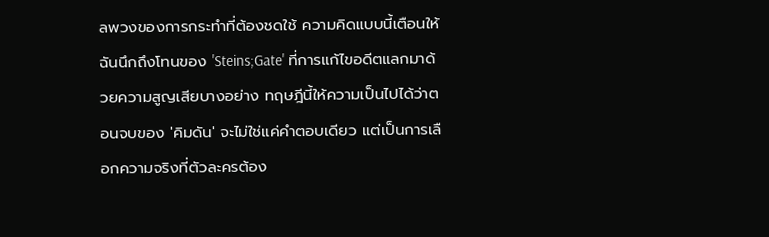ลพวงของการกระทำที่ต้องชดใช้ ความคิดแบบนี้เตือนให้ฉันนึกถึงโทนของ 'Steins;Gate' ที่การแก้ไขอดีตแลกมาด้วยความสูญเสียบางอย่าง ทฤษฎีนี้ให้ความเป็นไปได้ว่าตอนจบของ 'คิมดัน' จะไม่ใช่แค่คำตอบเดียว แต่เป็นการเลือกความจริงที่ตัวละครต้อง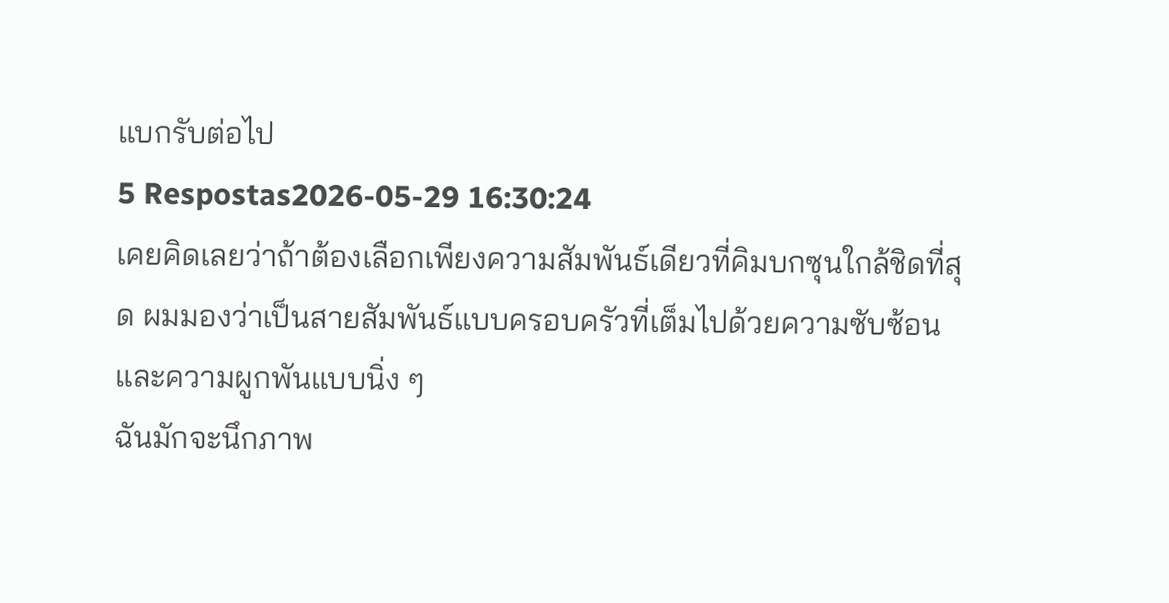แบกรับต่อไป
5 Respostas2026-05-29 16:30:24
เคยคิดเลยว่าถ้าต้องเลือกเพียงความสัมพันธ์เดียวที่คิมบกซุนใกล้ชิดที่สุด ผมมองว่าเป็นสายสัมพันธ์แบบครอบครัวที่เต็มไปด้วยความซับซ้อนและความผูกพันแบบนิ่ง ๆ
ฉันมักจะนึกภาพ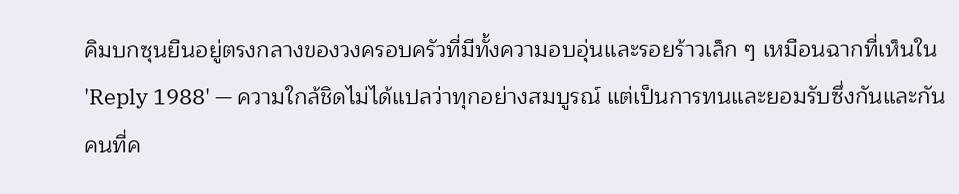คิมบกซุนยืนอยู่ตรงกลางของวงครอบครัวที่มีทั้งความอบอุ่นและรอยร้าวเล็ก ๆ เหมือนฉากที่เห็นใน 'Reply 1988' — ความใกล้ชิดไม่ได้แปลว่าทุกอย่างสมบูรณ์ แต่เป็นการทนและยอมรับซึ่งกันและกัน คนที่ค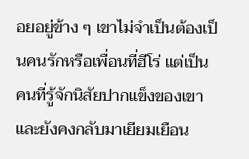อยอยู่ข้าง ๆ เขาไม่จำเป็นต้องเป็นคนรักหรือเพื่อนที่ฮีโร่ แต่เป็นคนที่รู้จักนิสัยปากแข็งของเขาและยังคงกลับมาเยียมเยือน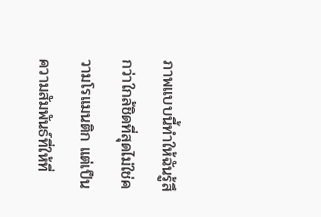ภาพแบบนี้ทำให้ฉันรู้สึกว่าใกล้ชิดที่สุดไม่ใช่ความโรแมนติก แต่เป็นความสัมพันธ์ที่ให้ที่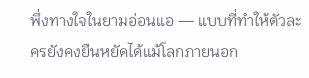พึ่งทางใจในยามอ่อนแอ — แบบที่ทำให้ตัวละครยังคงยืนหยัดได้แม้โลกภายนอก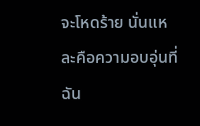จะโหดร้าย นั่นแหละคือความอบอุ่นที่ฉัน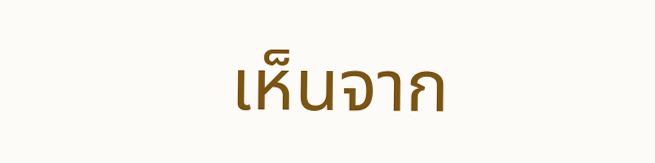เห็นจาก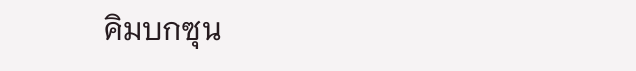คิมบกซุน